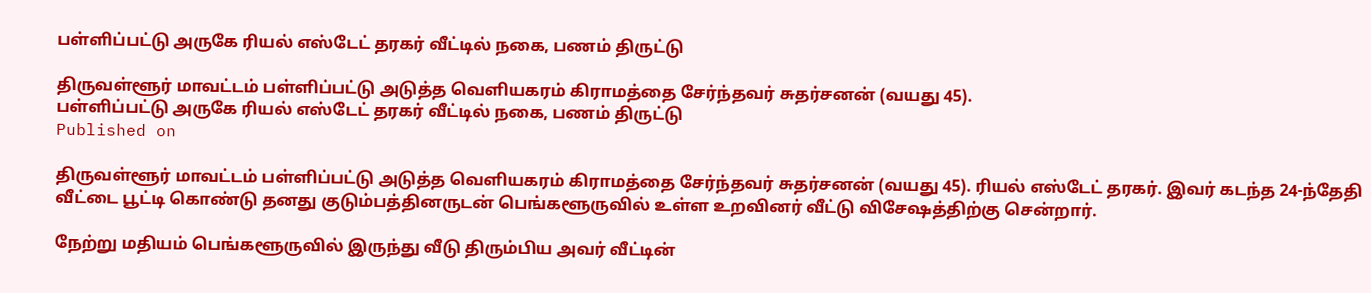பள்ளிப்பட்டு அருகே ரியல் எஸ்டேட் தரகர் வீட்டில் நகை, பணம் திருட்டு

திருவள்ளூர் மாவட்டம் பள்ளிப்பட்டு அடுத்த வெளியகரம் கிராமத்தை சேர்ந்தவர் சுதர்சனன் (வயது 45).
பள்ளிப்பட்டு அருகே ரியல் எஸ்டேட் தரகர் வீட்டில் நகை, பணம் திருட்டு
Published on

திருவள்ளூர் மாவட்டம் பள்ளிப்பட்டு அடுத்த வெளியகரம் கிராமத்தை சேர்ந்தவர் சுதர்சனன் (வயது 45). ரியல் எஸ்டேட் தரகர். இவர் கடந்த 24-ந்தேதி வீட்டை பூட்டி கொண்டு தனது குடும்பத்தினருடன் பெங்களூருவில் உள்ள உறவினர் வீட்டு விசேஷத்திற்கு சென்றார்.

நேற்று மதியம் பெங்களூருவில் இருந்து வீடு திரும்பிய அவர் வீட்டின்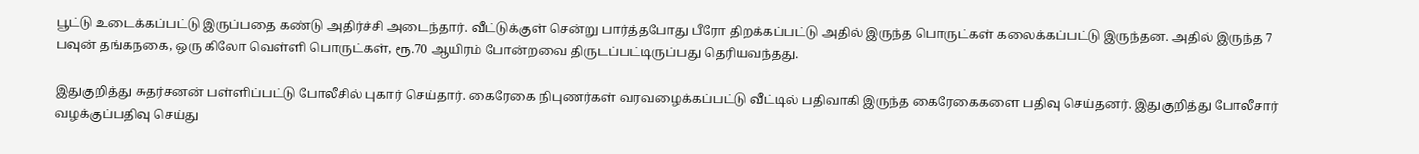பூட்டு உடைக்கப்பட்டு இருப்பதை கண்டு அதிர்ச்சி அடைந்தார். வீட்டுக்குள் சென்று பார்த்தபோது பீரோ திறக்கப்பட்டு அதில் இருந்த பொருட்கள் கலைக்கப்பட்டு இருந்தன. அதில் இருந்த 7 பவுன் தங்கநகை, ஒரு கிலோ வெள்ளி பொருட்கள், ரூ.70 ஆயிரம் போன்றவை திருடப்பட்டிருப்பது தெரியவந்தது.

இதுகுறித்து சுதர்சனன் பள்ளிப்பட்டு போலீசில் புகார் செய்தார். கைரேகை நிபுணர்கள் வரவழைக்கப்பட்டு வீட்டில் பதிவாகி இருந்த கைரேகைகளை பதிவு செய்தனர். இதுகுறித்து போலீசார் வழக்குப்பதிவு செய்து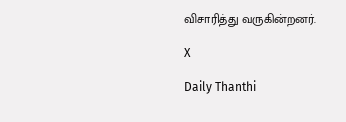விசாரித்து வருகின்றனர்.

X

Daily Thanthi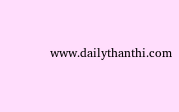www.dailythanthi.com